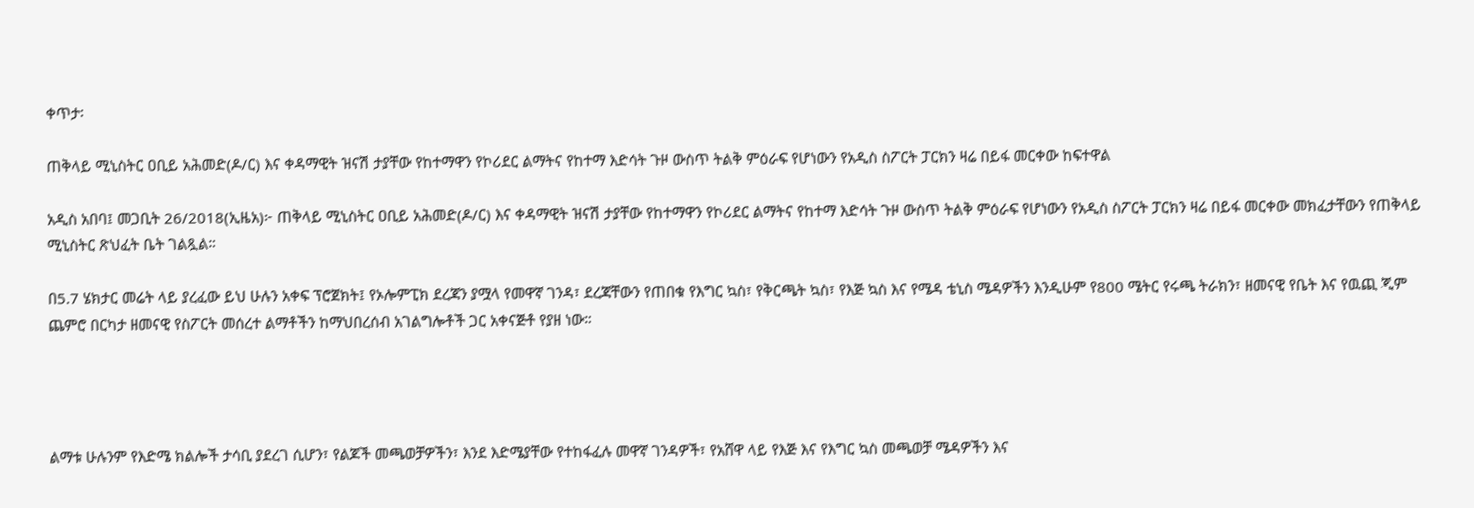ቀጥታ፡

ጠቅላይ ሚኒስትር ዐቢይ አሕመድ(ዶ/ር) እና ቀዳማዊት ዝናሽ ታያቸው የከተማዋን የኮሪደር ልማትና የከተማ እድሳት ጉዞ ውስጥ ትልቅ ምዕራፍ የሆነውን የአዲስ ስፖርት ፓርክን ዛሬ በይፋ መርቀው ከፍተዋል

አዲስ አበባ፤ መጋቢት 26/2018(ኢዜአ)፦ ጠቅላይ ሚኒስትር ዐቢይ አሕመድ(ዶ/ር) እና ቀዳማዊት ዝናሽ ታያቸው የከተማዋን የኮሪደር ልማትና የከተማ እድሳት ጉዞ ውስጥ ትልቅ ምዕራፍ የሆነውን የአዲስ ስፖርት ፓርክን ዛሬ በይፋ መርቀው መክፈታቸውን የጠቅላይ ሚኒስትር ጽህፈት ቤት ገልጿል።

በ5.7 ሄክታር መሬት ላይ ያረፈው ይህ ሁሉን አቀፍ ፕሮጀክት፤ የኦሎምፒክ ደረጃን ያሟላ የመዋኛ ገንዳ፣ ደረጃቸውን የጠበቁ የእግር ኳስ፣ የቅርጫት ኳስ፣ የእጅ ኳስ እና የሜዳ ቴኒስ ሜዳዎችን እንዲሁም የ800 ሜትር የሩጫ ትራክን፣ ዘመናዊ የቤት እና የዉጪ ጂም ጨምሮ በርካታ ዘመናዊ የስፖርት መሰረተ ልማቶችን ከማህበረሰብ አገልግሎቶች ጋር አቀናጅቶ የያዘ ነው።




ልማቱ ሁሉንም የእድሜ ክልሎች ታሳቢ ያደረገ ሲሆን፣ የልጆች መጫወቻዎችን፣ እንደ እድሜያቸው የተከፋፈሉ መዋኛ ገንዳዎች፣ የአሸዋ ላይ የእጅ እና የእግር ኳስ መጫወቻ ሜዳዎችን እና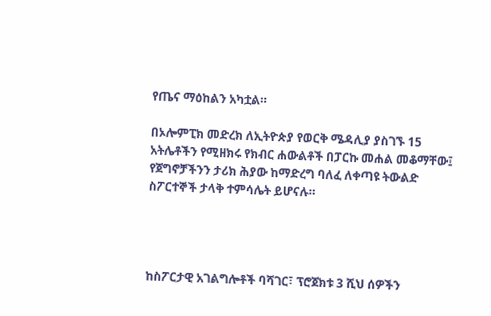የጤና ማዕከልን አካቷል።

በኦሎምፒክ መድረክ ለኢትዮጵያ የወርቅ ሜዳሊያ ያስገኙ 15 አትሌቶችን የሚዘክሩ የክብር ሐውልቶች በፓርኩ መሐል መቆማቸው፤ የጀግኖቻችንን ታሪክ ሕያው ከማድረግ ባለፈ ለቀጣዩ ትውልድ ስፖርተኞች ታላቅ ተምሳሌት ይሆናሉ።




ከስፖርታዊ አገልግሎቶች ባሻገር፣ ፕሮጀክቱ 3 ሺህ ሰዎችን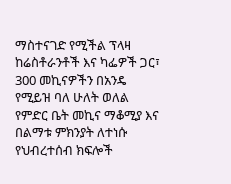ማስተናገድ የሚችል ፕላዛ ከሬስቶራንቶች እና ካፌዎች ጋር፣ 300 መኪናዎችን በአንዴ የሚይዝ ባለ ሁለት ወለል የምድር ቤት መኪና ማቆሚያ እና በልማቱ ምክንያት ለተነሱ የህብረተሰብ ክፍሎች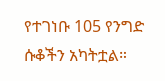የተገነቡ 105 የንግድ ሱቆችን አካትቷል።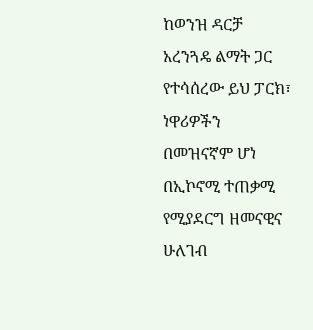ከወንዝ ዳርቻ አረንጓዴ ልማት ጋር የተሳሰረው ይህ ፓርክ፣ ነዋሪዎችን በመዝናኛም ሆነ በኢኮኖሚ ተጠቃሚ የሚያደርግ ዘመናዊና ሁለገብ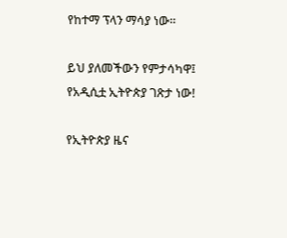የከተማ ፕላን ማሳያ ነው።

ይህ ያለመችውን የምታሳካዋ፤ የአዲሲቷ ኢትዮጵያ ገጽታ ነው!

የኢትዮጵያ ዜና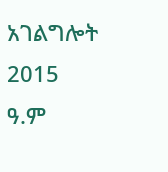አገልግሎት
2015
ዓ.ም